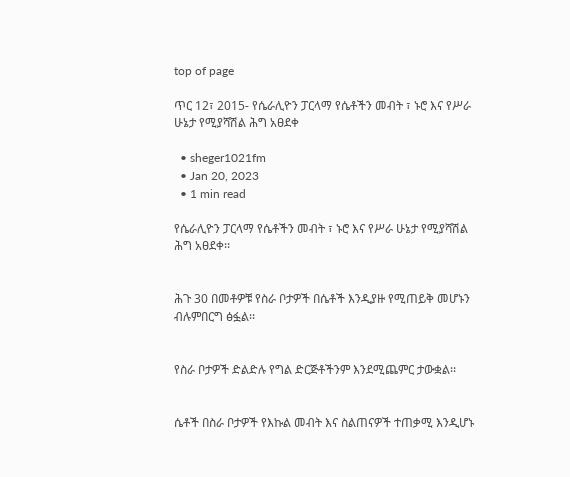top of page

ጥር 12፣ 2015- የሴራሊዮን ፓርላማ የሴቶችን መብት ፣ ኑሮ እና የሥራ ሁኔታ የሚያሻሽል ሕግ አፀደቀ

  • sheger1021fm
  • Jan 20, 2023
  • 1 min read

የሴራሊዮን ፓርላማ የሴቶችን መብት ፣ ኑሮ እና የሥራ ሁኔታ የሚያሻሽል ሕግ አፀደቀ፡፡


ሕጉ 30 በመቶዎቹ የስራ ቦታዎች በሴቶች እንዲያዙ የሚጠይቅ መሆኑን ብሉምበርግ ፅፏል፡፡


የስራ ቦታዎች ድልድሉ የግል ድርጅቶችንም እንደሚጨምር ታውቋል፡፡


ሴቶች በስራ ቦታዎች የእኩል መብት እና ስልጠናዎች ተጠቃሚ እንዲሆኑ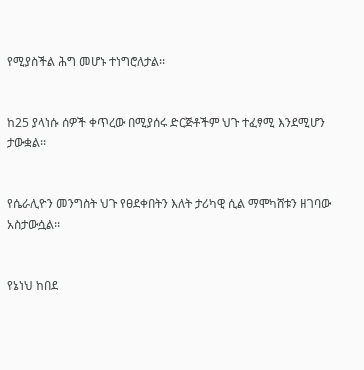የሚያስችል ሕግ መሆኑ ተነግሮለታል፡፡


ከ25 ያላነሱ ሰዎች ቀጥረው በሚያሰሩ ድርጅቶችም ህጉ ተፈፃሚ እንደሚሆን ታውቋል፡፡


የሴራሊዮን መንግስት ህጉ የፀደቀበትን እለት ታሪካዊ ሲል ማሞካሸቱን ዘገባው አስታውሷል፡፡


የኔነህ ከበደ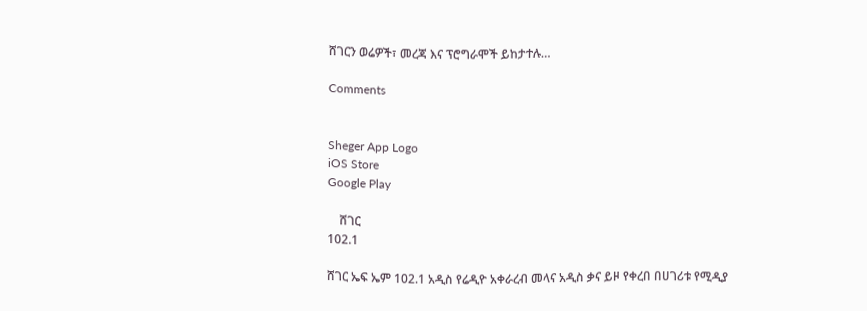ሸገርን ወሬዎች፣ መረጃ እና ፕሮግራሞች ይከታተሉ…

Comments


Sheger App Logo
iOS Store
Google Play

    ሸገር
102.1

ሸገር ኤፍ ኤም 102.1 አዲስ የሬዲዮ አቀራረብ መላና አዲስ ቃና ይዞ የቀረበ በሀገሪቱ የሚዲያ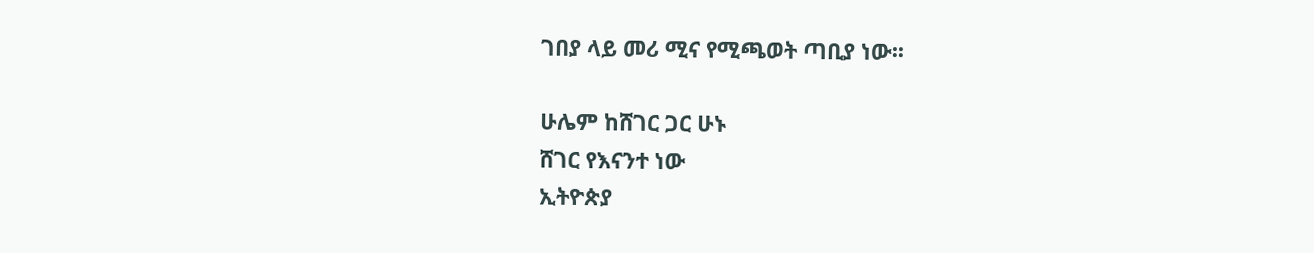ገበያ ላይ መሪ ሚና የሚጫወት ጣቢያ ነው፡፡

ሁሌም ከሸገር ጋር ሁኑ
ሸገር የእናንተ ነው
ኢትዮጵያ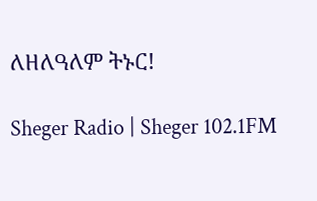ለዘለዓለም ትኑር!

Sheger Radio | Sheger 102.1FM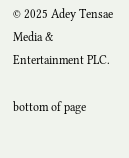© 2025 Adey Tensae Media & Entertainment PLC.

bottom of page